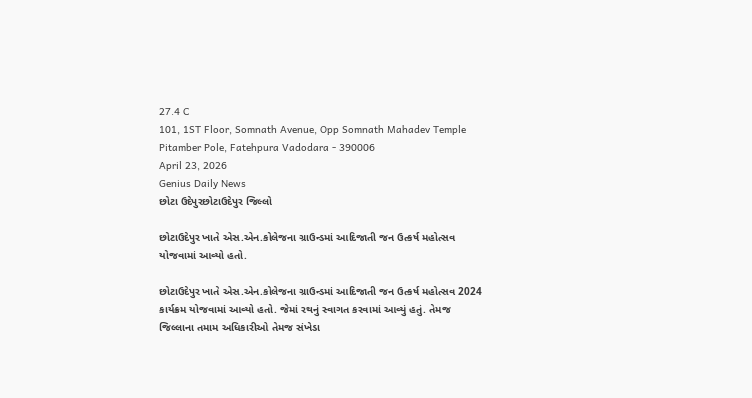27.4 C
101, 1ST Floor, Somnath Avenue, Opp Somnath Mahadev Temple Pitamber Pole, Fatehpura Vadodara - 390006
April 23, 2026
Genius Daily News
છોટા ઉદેપુરછોટાઉદેપુર જિલ્લો

છોટાઉદેપુર ખાતે એસ.એન.કોલેજના ગ્રાઉન્ડમાં આદિજાતી જન ઉત્કર્ષ મહોત્સવ યોજવામાં આવ્યો હતો.

છોટાઉદેપુર ખાતે એસ.એન.કોલેજના ગ્રાઉન્ડમાં આદિજાતી જન ઉત્કર્ષ મહોત્સવ 2024 કાર્યક્રમ યોજવામાં આવ્યો હતો. જેમાં રથનું સ્વાગત કરવામાં આવ્યું હતું. તેમજ જિલ્લાના તમામ અધિકારીઓ તેમજ સંખેડા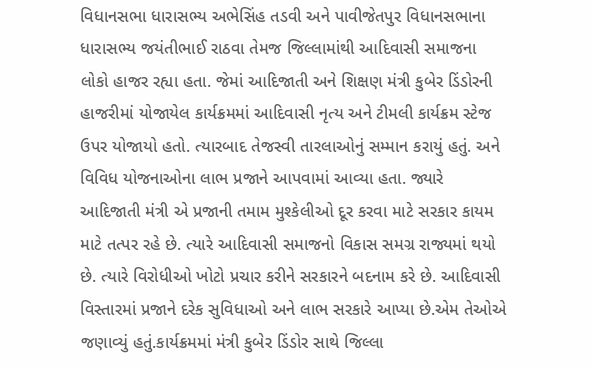વિધાનસભા ધારાસભ્ય અભેસિંહ તડવી અને પાવીજેતપુર વિધાનસભાના ધારાસભ્ય જયંતીભાઈ રાઠવા તેમજ જિલ્લામાંથી આદિવાસી સમાજના લોકો હાજર રહ્યા હતા. જેમાં આદિજાતી અને શિક્ષણ મંત્રી કુબેર ડિંડોરની હાજરીમાં યોજાયેલ કાર્યક્રમમાં આદિવાસી નૃત્ય અને ટીમલી કાર્યક્રમ સ્ટેજ ઉપર યોજાયો હતો. ત્યારબાદ તેજસ્વી તારલાઓનું સમ્માન કરાયું હતું. અને વિવિધ યોજનાઓના લાભ પ્રજાને આપવામાં આવ્યા હતા. જ્યારે આદિજાતી મંત્રી એ પ્રજાની તમામ મુશ્કેલીઓ દૂર કરવા માટે સરકાર કાયમ માટે તત્પર રહે છે. ત્યારે આદિવાસી સમાજનો વિકાસ સમગ્ર રાજ્યમાં થયો છે. ત્યારે વિરોધીઓ ખોટો પ્રચાર કરીને સરકારને બદનામ કરે છે. આદિવાસી વિસ્તારમાં પ્રજાને દરેક સુવિધાઓ અને લાભ સરકારે આપ્યા છે.એમ તેઓએ જણાવ્યું હતું.કાર્યક્રમમાં મંત્રી કુબેર ડિંડોર સાથે જિલ્લા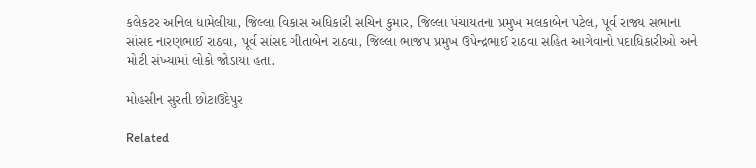કલેકટર અનિલ ધામેલીયા, જિલ્લા વિકાસ અધિકારી સચિન કુમાર, જિલ્લા પંચાયતના પ્રમુખ મલકાબેન પટેલ, પૂર્વ રાજ્ય સભાના સાંસદ નારણભાઈ રાઠવા, પૂર્વ સાંસદ ગીતાબેન રાઠવા, જિલ્લા ભાજપ પ્રમુખ ઉપેન્દ્રભાઈ રાઠવા સહિત આગેવાનો પદાધિકારીઓ અને મોટી સંખ્યામાં લોકો જોડાયા હતા.

મોહસીન સુરતી છોટાઉદેપુર

Related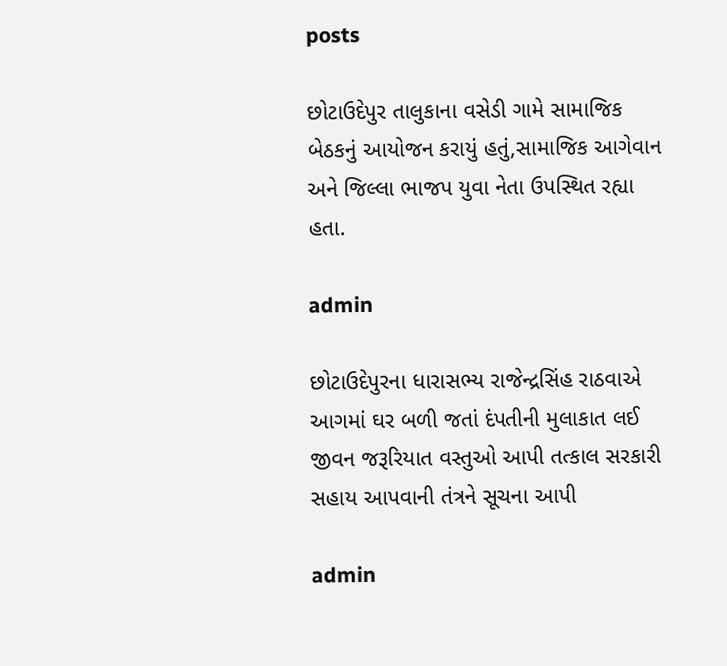posts

છોટાઉદેપુર તાલુકાના વસેડી ગામે સામાજિક બેઠકનું આયોજન કરાયું હતું,સામાજિક આગેવાન અને જિલ્લા ભાજપ યુવા નેતા ઉપસ્થિત રહ્યા હતા.

admin

છોટાઉદેપુરના ધારાસભ્ય રાજેન્દ્રસિંહ રાઠવાએ આગમાં ઘર બળી જતાં દંપતીની મુલાકાત લઈ જીવન જરૂરિયાત વસ્તુઓ આપી તત્કાલ સરકારી સહાય આપવાની તંત્રને સૂચના આપી

admin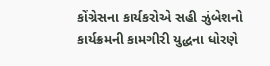કોંગ્રેસના કાર્યકરોએ સહી ઝુંબેશનો કાર્યક્રમની કામગીરી યુદ્ધના ધોરણે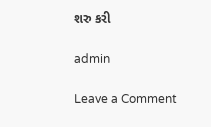શરુ કરી

admin

Leave a Comment